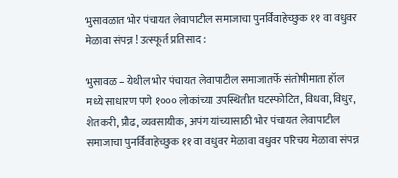भुसावळात भोर पंचायत लेवापाटील समाजाचा पुनर्विवाहेच्छुक ११ वा वधुवर मेळावा संपन्न ! उत्स्फूर्त प्रतिसाद :

भुसावळ – येथील भोर पंचायत लेवापाटील समाजातर्फे संतोषीमाता हॉल मध्ये साधारण पणे १००० लोकांच्या उपस्थितीत घटस्फोटित, विधवा, विधुर, शेतकरी, प्रौढ, व्यवसायीक, अपंग यांच्यासाठी भोर पंचायत लेवापाटील समाजाचा पुनर्विवाहेच्छुक ११ वा वधुवर मेळावा वधुवर परिचय मेळावा संपन्न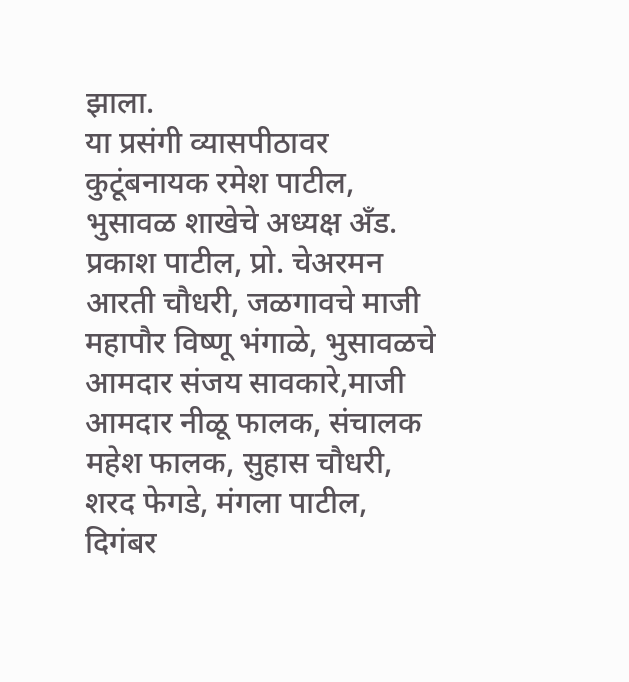झाला.
या प्रसंगी व्यासपीठावर कुटूंबनायक रमेश पाटील, भुसावळ शाखेचे अध्यक्ष अँड. प्रकाश पाटील, प्रो. चेअरमन आरती चौधरी, जळगावचे माजी महापौर विष्णू भंगाळे, भुसावळचे आमदार संजय सावकारे,माजी आमदार नीळू फालक, संचालक महेश फालक, सुहास चौधरी, शरद फेगडे, मंगला पाटील, दिगंबर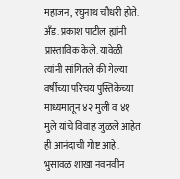महाजन, रघुनाथ चौधरी होते.
अँड. प्रकाश पाटील ह्यांनी प्रास्ताविक केले. यावेळी त्यांनी सांगितले की गेल्या वर्षीच्या परिचय पुस्तिकेच्या माध्यमातून ४२ मुली व ४१ मुले यांचे विवाह जुळले आहेत ही आनंदाची गोष्ट आहे. भुसावळ शाखा नवनवीन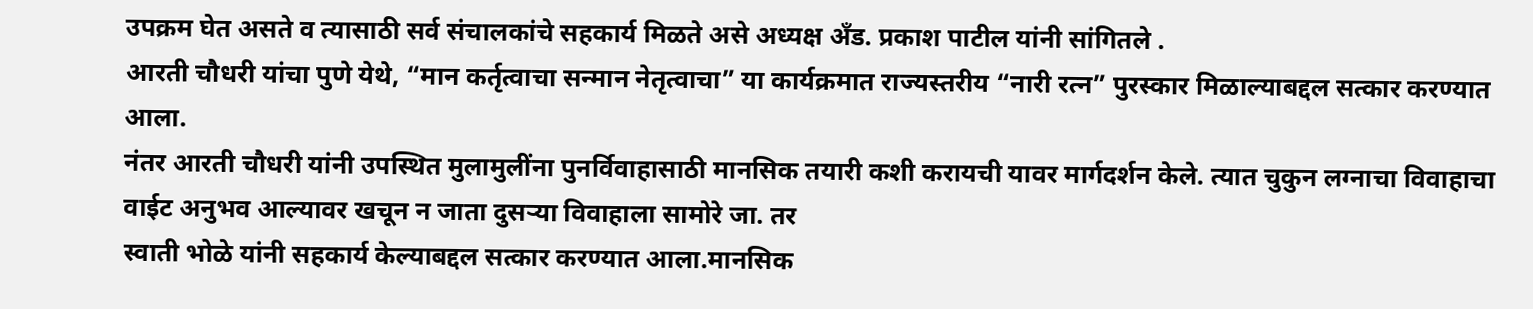उपक्रम घेत असते व त्यासाठी सर्व संचालकांचे सहकार्य मिळते असे अध्यक्ष अँड. प्रकाश पाटील यांनी सांगितले .
आरती चौधरी यांचा पुणे येथे, “मान कर्तृत्वाचा सन्मान नेतृत्वाचा” या कार्यक्रमात राज्यस्तरीय “नारी रत्न” पुरस्कार मिळाल्याबद्दल सत्कार करण्यात आला.
नंतर आरती चौधरी यांनी उपस्थित मुलामुलींना पुनर्विवाहासाठी मानसिक तयारी कशी करायची यावर मार्गदर्शन केले. त्यात चुकुन लग्नाचा विवाहाचा वाईट अनुभव आल्यावर खचून न जाता दुसर्‍या विवाहाला सामोरे जा. तर
स्वाती भोळे यांनी सहकार्य केल्याबद्दल सत्कार करण्यात आला.मानसिक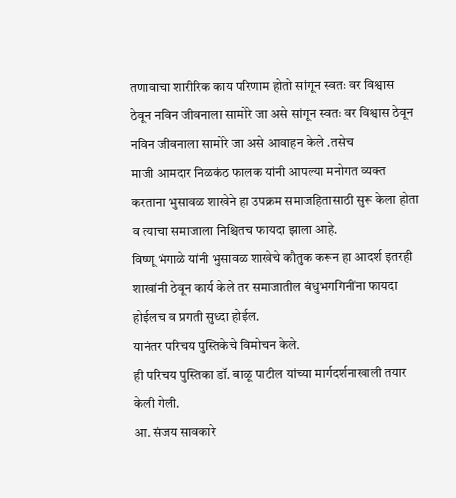तणावाचा शारीरिक काय परिणाम होतो सांगून स्वतः वर विश्वास ठेवून नविन जीवनाला सामोरे जा असे सांगून स्वतः वर विश्वास ठेवून नविन जीवनाला सामोरे जा असे आवाहन केले .तसेच
माजी आमदार निळकंठ फालक यांनी आपल्या मनोगत व्यक्त करताना भुसावळ शाखेने हा उपक्रम समाजहितासाठी सुरू केला होता व त्याचा समाजाला निश्चितच फायदा झाला आहे.
विष्णू भंगाळे यांनी भुसावळ शाखेचे कौतुक करून हा आदर्श इतरही शाखांनी ठेवून कार्य केले तर समाजातील बंधुभगगिनींना फायदा होईलच व प्रगती सुध्दा होईल.
यानंतर परिचय पुस्तिकेचे विमोचन केले.
ही परिचय पुस्तिका डॉ. बाळू पाटील यांच्या मार्गदर्शनाखाली तयार केली गेली.
आ. संजय सावकारे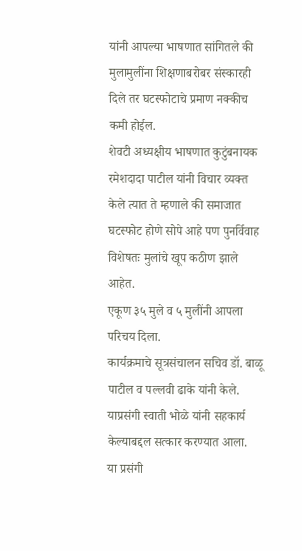यांनी आपल्या भाषणात सांगितले की मुलामुलींना शिक्षणाबरोबर संस्कारही दिले तर घटस्फोटाचे प्रमाण नक्कीच कमी होईल.
शेवटी अध्यक्षीय भाषणात कुटुंबनायक रमेशदादा पाटील यांनी विचार व्यक्त केले त्यात ते म्हणाले की समाजात घटस्फोट होणे सोपे आहे पण पुनर्विवाह विशेषतः मुलांचे खूप कठीण झाले आहेत.
एकूण ३५ मुले व ५ मुलींनी आपला परिचय दिला.
कार्यक्रमाचे सूत्रसंचालन सचिव डॉ. बाळू पाटील व पल्लवी ढाके यांनी केले. याप्रसंगी स्वाती भोळे यांनी सहकार्य केल्याबद्दल सत्कार करण्यात आला.
या प्रसंगी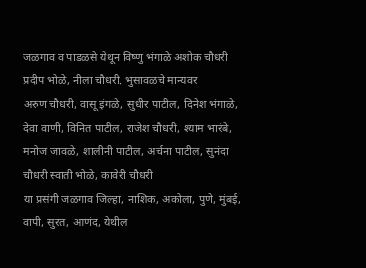जळगाव व पाडळसे येथून विष्णु भंगाळे अशोक चौधरी प्रदीप भोळे, नीला चौधरी. भुसावळचे मान्यवर
अरुण चौधरी, वासू इंगळे, सुधीर पाटील, दिनेश भंगाळे, देवा वाणी, विनित पाटील, राजेश चौधरी, श्याम भारंबे, मनोज जावळे, शालीनी पाटील, अर्चना पाटील, सुनंदा चौधरी स्वाती भोळे, कावेरी चौधरी
या प्रसंगी जळगाव जिल्हा, नाशिक, अकोला, पुणे, मुंबई, वापी, सुरत, आणंद, येथील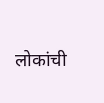लोकांची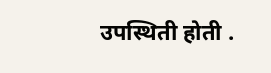उपस्थिती होती .